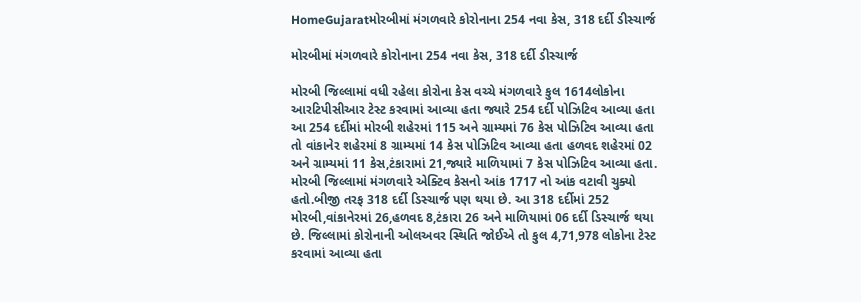HomeGujaratમોરબીમાં મંગળવારે કોરોનાના 254 નવા કેસ, 318 દર્દી ડીસ્ચાર્જ

મોરબીમાં મંગળવારે કોરોનાના 254 નવા કેસ, 318 દર્દી ડીસ્ચાર્જ

મોરબી જિલ્લામાં વધી રહેલા કોરોના કેસ વચ્ચે મંગળવારે કુલ 1614લોકોના આરટિપીસીઆર ટેસ્ટ કરવામાં આવ્યા હતા જ્યારે 254 દર્દી પોઝિટિવ આવ્યા હતા આ 254 દર્દીમાં મોરબી શહેરમાં 115 અને ગ્રામ્યમાં 76 કેસ પોઝિટિવ આવ્યા હતા તો વાંકાનેર શહેરમાં 8 ગ્રામ્યમાં 14 કેસ પોઝિટિવ આવ્યા હતા હળવદ શહેરમાં 02 અને ગ્રામ્યમાં 11 કેસ,ટંકારામાં 21,જ્યારે માળિયામાં 7 કેસ પોઝિટિવ આવ્યા હતા. મોરબી જિલ્લામાં મંગળવારે એક્ટિવ કેસનો આંક 1717 નો આંક વટાવી ચુક્યો હતો.બીજી તરફ 318 દર્દી ડિસ્ચાર્જ પણ થયા છે. આ 318 દર્દીમાં 252 મોરબી,વાંકાનેરમાં 26,હળવદ 8,ટંકારા 26 અને માળિયામાં 06 દર્દી ડિસ્ચાર્જ થયા છે. જિલ્લામાં કોરોનાની ઓલઅવર સ્થિતિ જોઈએ તો કુલ 4,71,978 લોકોના ટેસ્ટ કરવામાં આવ્યા હતા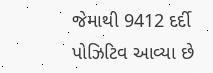જેમાથી 9412 દર્દી પોઝિટિવ આવ્યા છે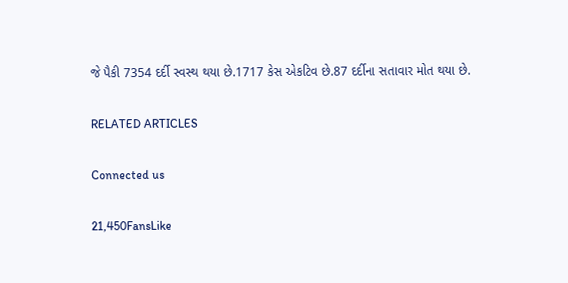જે પૈકી 7354 દર્દી સ્વસ્થ થયા છે.1717 કેસ એકટિવ છે.87 દર્દીના સતાવાર મોત થયા છે.

RELATED ARTICLES

Connected us

21,450FansLike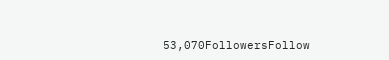53,070FollowersFollow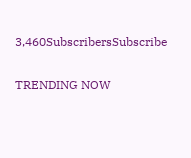3,460SubscribersSubscribe

TRENDING NOW